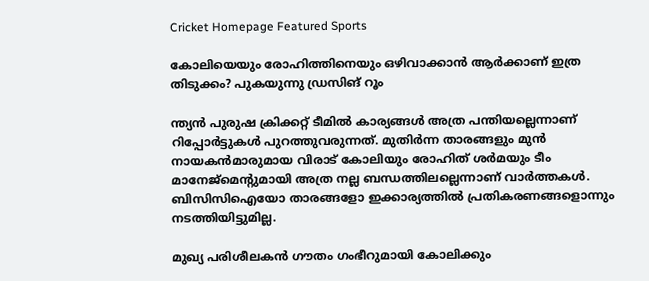Cricket Homepage Featured Sports

കോലിയെയും രോഹിത്തിനെയും ഒഴിവാക്കാന്‍ ആര്‍ക്കാണ് ഇത്ര തിടുക്കം? പുകയുന്നു ഡ്രസിങ് റൂം

ന്ത്യന്‍ പുരുഷ ക്രിക്കറ്റ് ടീമില്‍ കാര്യങ്ങള്‍ അത്ര പന്തിയല്ലെന്നാണ് റിപ്പോര്‍ട്ടുകള്‍ പുറത്തുവരുന്നത്. മുതിര്‍ന്ന താരങ്ങളും മുന്‍ നായകന്‍മാരുമായ വിരാട് കോലിയും രോഹിത് ശര്‍മയും ടീം മാനേജ്‌മെന്റുമായി അത്ര നല്ല ബന്ധത്തിലല്ലെന്നാണ് വാര്‍ത്തകള്‍. ബിസിസിഐയോ താരങ്ങളോ ഇക്കാര്യത്തില്‍ പ്രതികരണങ്ങളൊന്നും നടത്തിയിട്ടുമില്ല.

മുഖ്യ പരിശീലകന്‍ ഗൗതം ഗംഭീറുമായി കോലിക്കും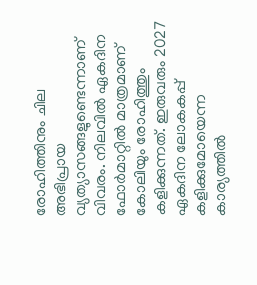രോഹിത്തിനും ചില അഭിപ്രായ വ്യത്യാസങ്ങളുണ്ടെന്നാണ് വിവരം. നിലവില്‍ ഏകദിന ഫോര്‍മാറ്റില്‍ മാത്രമാണ് കോലിയും രോഹിത്തും കളിക്കുന്നത്. ഇരുവരും 2027 ഏകദിന ലോകകപ്പ് കളിക്കുമോയെന്ന കാര്യത്തില്‍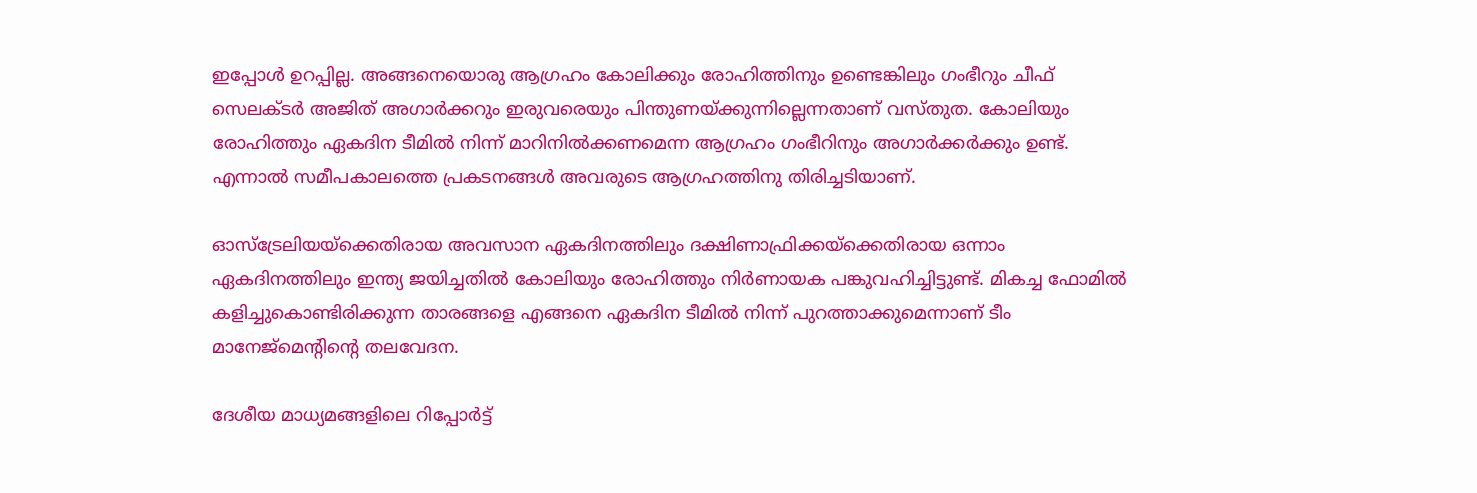ഇപ്പോള്‍ ഉറപ്പില്ല. അങ്ങനെയൊരു ആഗ്രഹം കോലിക്കും രോഹിത്തിനും ഉണ്ടെങ്കിലും ഗംഭീറും ചീഫ് സെലക്ടര്‍ അജിത് അഗാര്‍ക്കറും ഇരുവരെയും പിന്തുണയ്ക്കുന്നില്ലെന്നതാണ് വസ്തുത. കോലിയും രോഹിത്തും ഏകദിന ടീമില്‍ നിന്ന് മാറിനില്‍ക്കണമെന്ന ആഗ്രഹം ഗംഭീറിനും അഗാര്‍ക്കര്‍ക്കും ഉണ്ട്. എന്നാല്‍ സമീപകാലത്തെ പ്രകടനങ്ങള്‍ അവരുടെ ആഗ്രഹത്തിനു തിരിച്ചടിയാണ്.

ഓസ്‌ട്രേലിയയ്‌ക്കെതിരായ അവസാന ഏകദിനത്തിലും ദക്ഷിണാഫ്രിക്കയ്‌ക്കെതിരായ ഒന്നാം ഏകദിനത്തിലും ഇന്ത്യ ജയിച്ചതില്‍ കോലിയും രോഹിത്തും നിര്‍ണായക പങ്കുവഹിച്ചിട്ടുണ്ട്. മികച്ച ഫോമില്‍ കളിച്ചുകൊണ്ടിരിക്കുന്ന താരങ്ങളെ എങ്ങനെ ഏകദിന ടീമില്‍ നിന്ന് പുറത്താക്കുമെന്നാണ് ടീം മാനേജ്‌മെന്റിന്റെ തലവേദന.

ദേശീയ മാധ്യമങ്ങളിലെ റിപ്പോര്‍ട്ട്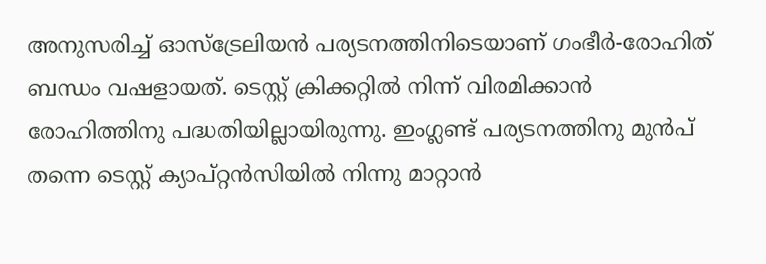അനുസരിച്ച് ഓസ്‌ട്രേലിയന്‍ പര്യടനത്തിനിടെയാണ് ഗംഭീര്‍-രോഹിത് ബന്ധം വഷളായത്. ടെസ്റ്റ് ക്രിക്കറ്റില്‍ നിന്ന് വിരമിക്കാന്‍ രോഹിത്തിനു പദ്ധതിയില്ലായിരുന്നു. ഇംഗ്ലണ്ട് പര്യടനത്തിനു മുന്‍പ് തന്നെ ടെസ്റ്റ് ക്യാപ്റ്റന്‍സിയില്‍ നിന്നു മാറ്റാന്‍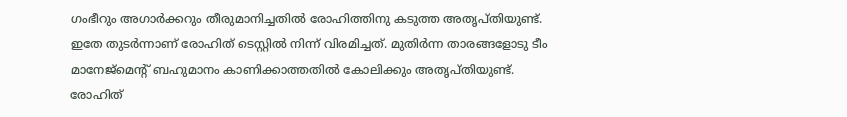ഗംഭീറും അഗാര്‍ക്കറും തീരുമാനിച്ചതില്‍ രോഹിത്തിനു കടുത്ത അതൃപ്തിയുണ്ട്. ഇതേ തുടര്‍ന്നാണ് രോഹിത് ടെസ്റ്റില്‍ നിന്ന് വിരമിച്ചത്. മുതിര്‍ന്ന താരങ്ങളോടു ടീം മാനേജ്‌മെന്റ് ബഹുമാനം കാണിക്കാത്തതില്‍ കോലിക്കും അതൃപ്തിയുണ്ട്. രോഹിത്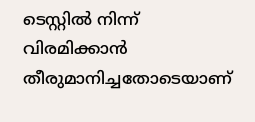ടെസ്റ്റില്‍ നിന്ന് വിരമിക്കാന്‍ തീരുമാനിച്ചതോടെയാണ്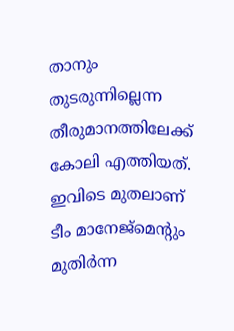താനും തുടരുന്നില്ലെന്ന തീരുമാനത്തിലേക്ക് കോലി എത്തിയത്. ഇവിടെ മുതലാണ് ടീം മാനേജ്‌മെന്റും മുതിര്‍ന്ന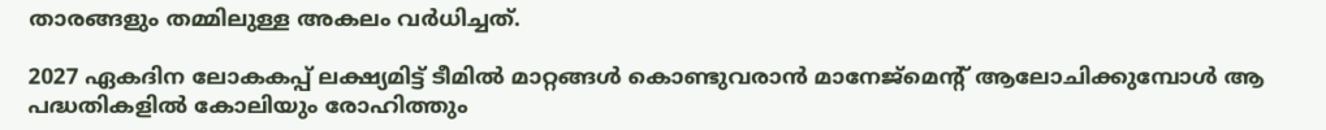താരങ്ങളും തമ്മിലുള്ള അകലം വര്‍ധിച്ചത്.

2027 ഏകദിന ലോകകപ്പ് ലക്ഷ്യമിട്ട് ടീമില്‍ മാറ്റങ്ങള്‍ കൊണ്ടുവരാന്‍ മാനേജ്‌മെന്റ് ആലോചിക്കുമ്പോള്‍ ആ പദ്ധതികളില്‍ കോലിയും രോഹിത്തും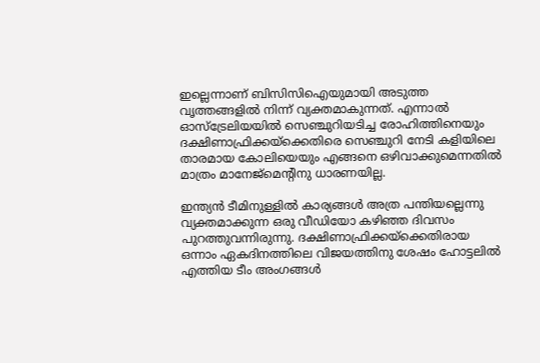ഇല്ലെന്നാണ് ബിസിസിഐയുമായി അടുത്ത വൃത്തങ്ങളില്‍ നിന്ന് വ്യക്തമാകുന്നത്. എന്നാല്‍ ഓസ്‌ട്രേലിയയില്‍ സെഞ്ചുറിയടിച്ച രോഹിത്തിനെയും ദക്ഷിണാഫ്രിക്കയ്‌ക്കെതിരെ സെഞ്ചുറി നേടി കളിയിലെ താരമായ കോലിയെയും എങ്ങനെ ഒഴിവാക്കുമെന്നതില്‍ മാത്രം മാനേജ്‌മെന്റിനു ധാരണയില്ല.

ഇന്ത്യന്‍ ടീമിനുള്ളില്‍ കാര്യങ്ങള്‍ അത്ര പന്തിയല്ലെന്നു വ്യക്തമാക്കുന്ന ഒരു വീഡിയോ കഴിഞ്ഞ ദിവസം പുറത്തുവന്നിരുന്നു. ദക്ഷിണാഫ്രിക്കയ്‌ക്കെതിരായ ഒന്നാം ഏകദിനത്തിലെ വിജയത്തിനു ശേഷം ഹോട്ടലില്‍ എത്തിയ ടീം അംഗങ്ങള്‍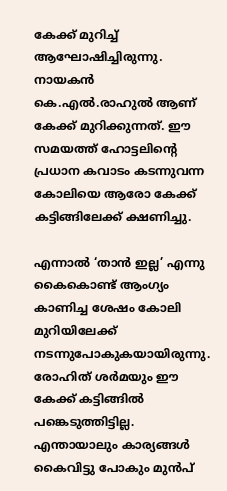കേക്ക് മുറിച്ച് ആഘോഷിച്ചിരുന്നു. നായകന്‍ കെ.എല്‍.രാഹുല്‍ ആണ് കേക്ക് മുറിക്കുന്നത്. ഈ സമയത്ത് ഹോട്ടലിന്റെ പ്രധാന കവാടം കടന്നുവന്ന കോലിയെ ആരോ കേക്ക് കട്ടിങ്ങിലേക്ക് ക്ഷണിച്ചു.

എന്നാല്‍ ‘താന്‍ ഇല്ല’ എന്നു കൈകൊണ്ട് ആംഗ്യം കാണിച്ച ശേഷം കോലി മുറിയിലേക്ക് നടന്നുപോകുകയായിരുന്നു. രോഹിത് ശര്‍മയും ഈ കേക്ക് കട്ടിങ്ങില്‍ പങ്കെടുത്തിട്ടില്ല. എന്തായാലും കാര്യങ്ങള്‍ കൈവിട്ടു പോകും മുന്‍പ്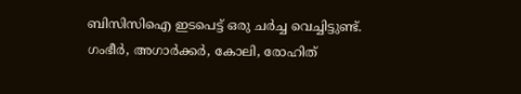ബിസിസിഐ ഇടപെട്ട് ഒരു ചര്‍ച്ച വെച്ചിട്ടുണ്ട്. ഗംഭീര്‍, അഗാര്‍ക്കര്‍, കോലി, രോഹിത്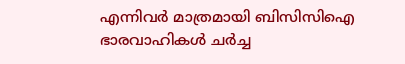എന്നിവര്‍ മാത്രമായി ബിസിസിഐ ഭാരവാഹികള്‍ ചര്‍ച്ച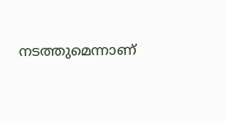നടത്തുമെന്നാണ്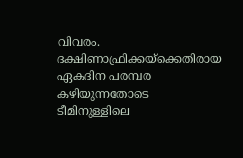വിവരം. ദക്ഷിണാഫ്രിക്കയ്‌ക്കെതിരായ ഏകദിന പരമ്പര കഴിയുന്നതോടെ ടീമിനുള്ളിലെ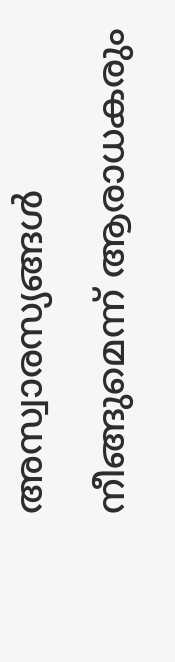അസ്വാരസ്യങ്ങള്‍ നീങ്ങുമെന്ന് ആരാധകരും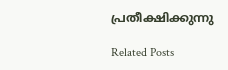പ്രതീക്ഷിക്കുന്നു

Related Posts